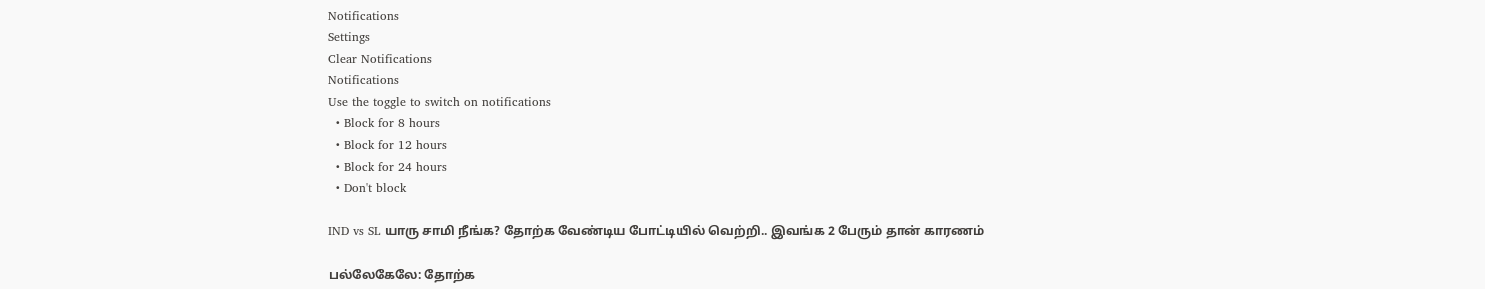Notifications
Settings
Clear Notifications
Notifications
Use the toggle to switch on notifications
  • Block for 8 hours
  • Block for 12 hours
  • Block for 24 hours
  • Don't block

IND vs SL யாரு சாமி நீங்க? தோற்க வேண்டிய போட்டியில் வெற்றி.. இவங்க 2 பேரும் தான் காரணம்

பல்லேகேலே: தோற்க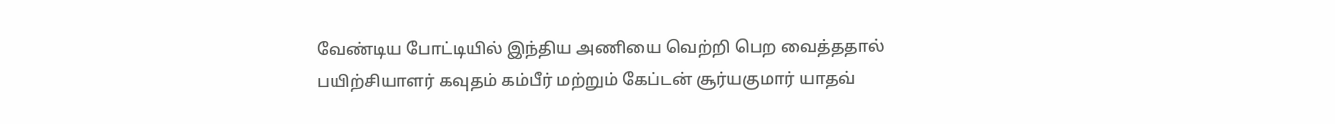வேண்டிய போட்டியில் இந்திய அணியை வெற்றி பெற வைத்ததால் பயிற்சியாளர் கவுதம் கம்பீர் மற்றும் கேப்டன் சூர்யகுமார் யாதவ்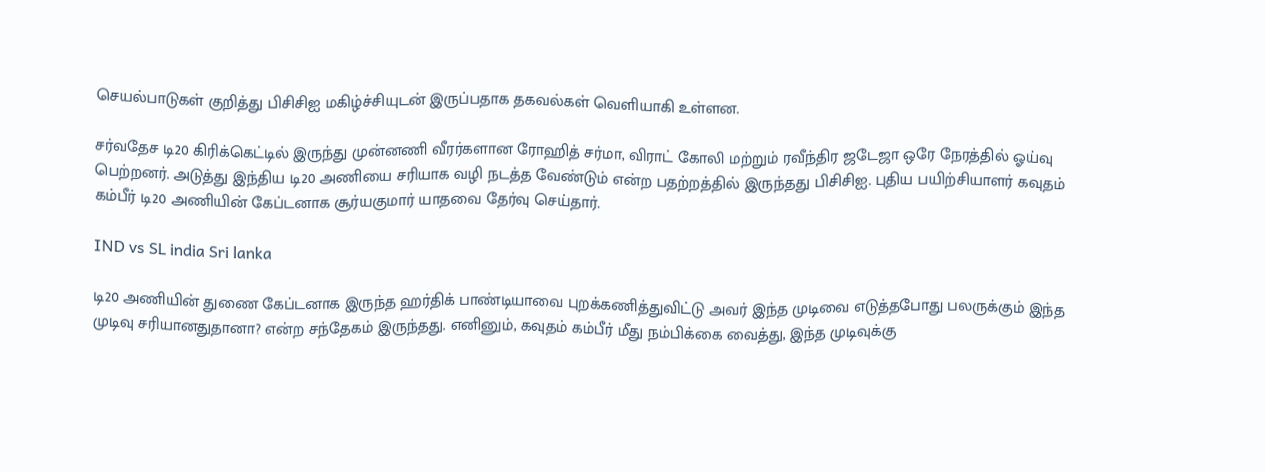செயல்பாடுகள் குறித்து பிசிசிஐ மகிழ்ச்சியுடன் இருப்பதாக தகவல்கள் வெளியாகி உள்ளன.

சர்வதேச டி20 கிரிக்கெட்டில் இருந்து முன்னணி வீரர்களான ரோஹித் சர்மா, விராட் கோலி மற்றும் ரவீந்திர ஜடேஜா ஒரே நேரத்தில் ஓய்வு பெற்றனர். அடுத்து இந்திய டி20 அணியை சரியாக வழி நடத்த வேண்டும் என்ற பதற்றத்தில் இருந்தது பிசிசிஐ. புதிய பயிற்சியாளர் கவுதம் கம்பீர் டி20 அணியின் கேப்டனாக சூர்யகுமார் யாதவை தேர்வு செய்தார்.

IND vs SL india Sri lanka

டி20 அணியின் துணை கேப்டனாக இருந்த ஹர்திக் பாண்டியாவை புறக்கணித்துவிட்டு அவர் இந்த முடிவை எடுத்தபோது பலருக்கும் இந்த முடிவு சரியானதுதானா? என்ற சந்தேகம் இருந்தது. எனினும், கவுதம் கம்பீர் மீது நம்பிக்கை வைத்து, இந்த முடிவுக்கு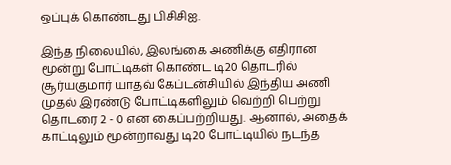ஒப்புக் கொண்டது பிசிசிஐ.

இந்த நிலையில், இலங்கை அணிக்கு எதிரான மூன்று போட்டிகள் கொண்ட டி20 தொடரில் சூர்யகுமார் யாதவ் கேப்டன்சியில் இந்திய அணி முதல் இரண்டு போட்டிகளிலும் வெற்றி பெற்று தொடரை 2 - 0 என கைப்பற்றியது. ஆனால், அதைக் காட்டிலும் மூன்றாவது டி20 போட்டியில் நடந்த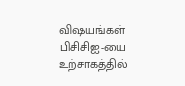விஷயங்கள் பிசிசிஐ-யை உற்சாகத்தில்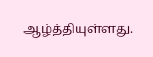ஆழ்த்தியுள்ளது.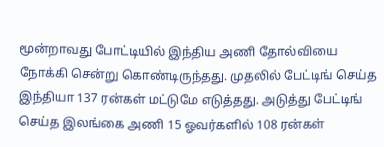மூன்றாவது போட்டியில் இந்திய அணி தோல்வியை நோக்கி சென்று கொண்டிருந்தது. முதலில் பேட்டிங் செய்த இந்தியா 137 ரன்கள் மட்டுமே எடுத்தது. அடுத்து பேட்டிங் செய்த இலங்கை அணி 15 ஓவர்களில் 108 ரன்கள்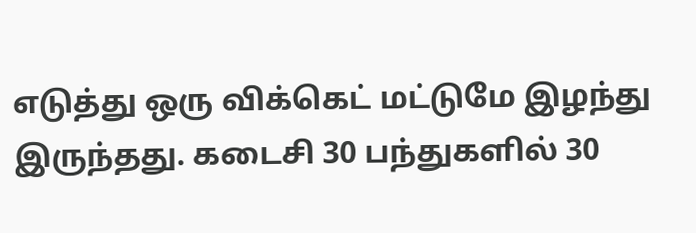எடுத்து ஒரு விக்கெட் மட்டுமே இழந்து இருந்தது. கடைசி 30 பந்துகளில் 30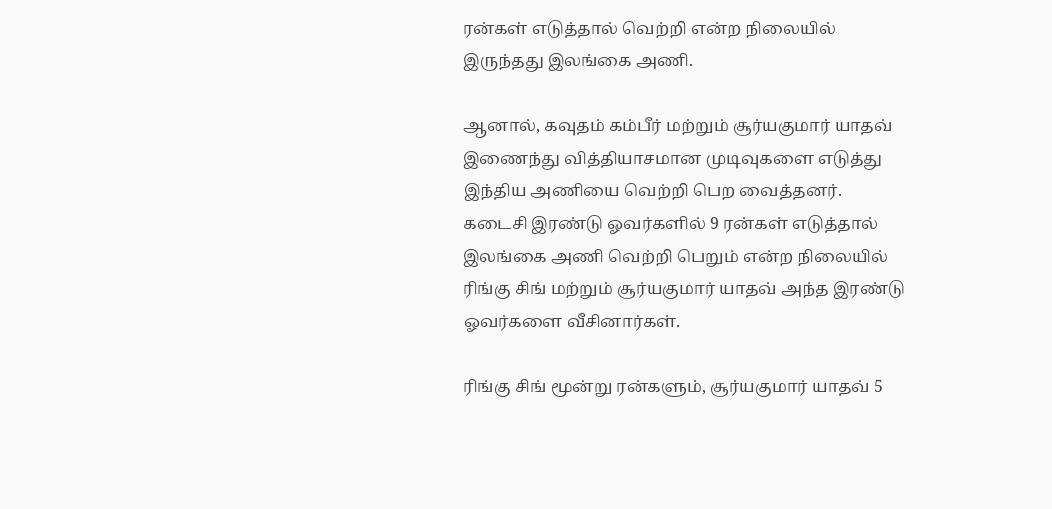ரன்கள் எடுத்தால் வெற்றி என்ற நிலையில் இருந்தது இலங்கை அணி.

ஆனால், கவுதம் கம்பீர் மற்றும் சூர்யகுமார் யாதவ் இணைந்து வித்தியாசமான முடிவுகளை எடுத்து இந்திய அணியை வெற்றி பெற வைத்தனர். கடைசி இரண்டு ஓவர்களில் 9 ரன்கள் எடுத்தால் இலங்கை அணி வெற்றி பெறும் என்ற நிலையில் ரிங்கு சிங் மற்றும் சூர்யகுமார் யாதவ் அந்த இரண்டு ஓவர்களை வீசினார்கள்.

ரிங்கு சிங் மூன்று ரன்களும், சூர்யகுமார் யாதவ் 5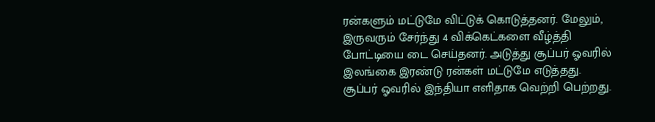ரன்களும் மட்டுமே விட்டுக் கொடுத்தனர். மேலும், இருவரும் சேர்ந்து 4 விக்கெட்களை வீழ்த்தி போட்டியை டை செய்தனர். அடுத்து சூப்பர் ஓவரில் இலங்கை இரண்டு ரன்கள் மட்டுமே எடுத்தது. சூப்பர் ஓவரில் இந்தியா எளிதாக வெற்றி பெற்றது.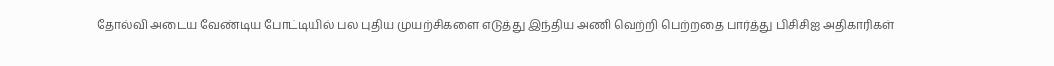தோல்வி அடைய வேண்டிய போட்டியில் பல புதிய முயற்சிகளை எடுத்து இந்திய அணி வெற்றி பெற்றதை பார்த்து பிசிசிஐ அதிகாரிகள்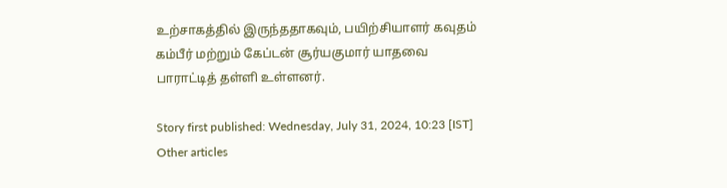உற்சாகத்தில் இருந்ததாகவும், பயிற்சியாளர் கவுதம் கம்பீர் மற்றும் கேப்டன் சூர்யகுமார் யாதவை பாராட்டித் தள்ளி உள்ளனர்.

Story first published: Wednesday, July 31, 2024, 10:23 [IST]
Other articles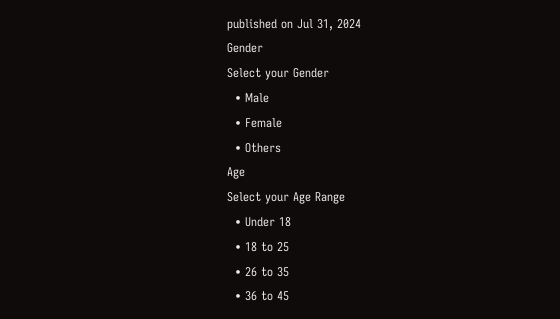published on Jul 31, 2024
Gender
Select your Gender
  • Male
  • Female
  • Others
Age
Select your Age Range
  • Under 18
  • 18 to 25
  • 26 to 35
  • 36 to 45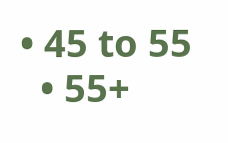• 45 to 55
  • 55+